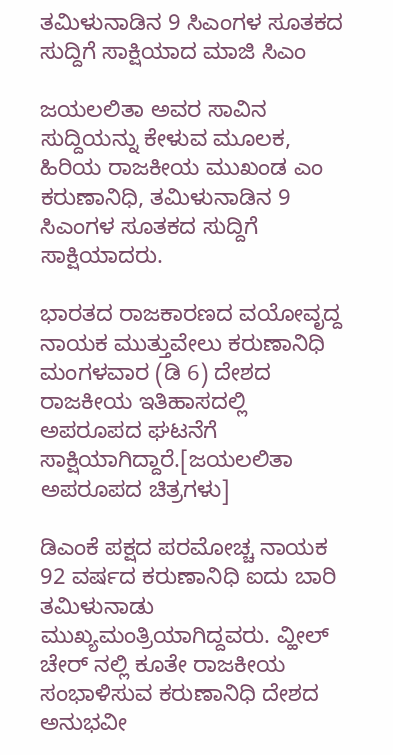ತಮಿಳುನಾಡಿನ 9 ಸಿಎಂಗಳ ಸೂತಕದ ಸುದ್ದಿಗೆ ಸಾಕ್ಷಿಯಾದ ಮಾಜಿ ಸಿಎಂ

ಜಯಲಲಿತಾ ಅವರ ಸಾವಿನ ಸುದ್ದಿಯನ್ನು ಕೇಳುವ ಮೂಲಕ, ಹಿರಿಯ ರಾಜಕೀಯ ಮುಖಂಡ ಎಂ ಕರುಣಾನಿಧಿ, ತಮಿಳುನಾಡಿನ 9 ಸಿಎಂಗಳ ಸೂತಕದ ಸುದ್ದಿಗೆ ಸಾಕ್ಷಿಯಾದರು.

ಭಾರತದ ರಾಜಕಾರಣದ ವಯೋವೃದ್ದ ನಾಯಕ ಮುತ್ತುವೇಲು ಕರುಣಾನಿಧಿ ಮಂಗಳವಾರ (ಡಿ 6) ದೇಶದ ರಾಜಕೀಯ ಇತಿಹಾಸದಲ್ಲಿ ಅಪರೂಪದ ಘಟನೆಗೆ ಸಾಕ್ಷಿಯಾಗಿದ್ದಾರೆ.[ಜಯಲಲಿತಾ ಅಪರೂಪದ ಚಿತ್ರಗಳು]

ಡಿಎಂಕೆ ಪಕ್ಷದ ಪರಮೋಚ್ಚ ನಾಯಕ 92 ವರ್ಷದ ಕರುಣಾನಿಧಿ ಐದು ಬಾರಿ ತಮಿಳುನಾಡು ಮುಖ್ಯಮಂತ್ರಿಯಾಗಿದ್ದವರು. ವ್ಹೀಲ್ ಚೇರ್ ನಲ್ಲಿ ಕೂತೇ ರಾಜಕೀಯ ಸಂಭಾಳಿಸುವ ಕರುಣಾನಿಧಿ ದೇಶದ ಅನುಭವೀ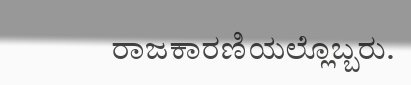ರಾಜಕಾರಣಿಯಲ್ಲೊಬ್ಬರು.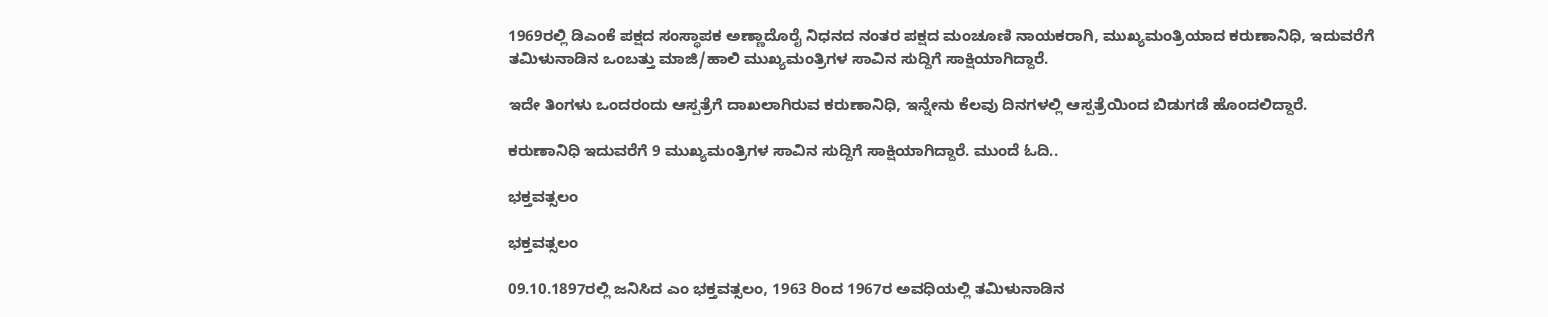1969ರಲ್ಲಿ ಡಿಎಂಕೆ ಪಕ್ಷದ ಸಂಸ್ಥಾಪಕ ಅಣ್ಣಾದೊರೈ ನಿಧನದ ನಂತರ ಪಕ್ಷದ ಮಂಚೂಣಿ ನಾಯಕರಾಗಿ, ಮುಖ್ಯಮಂತ್ರಿಯಾದ ಕರುಣಾನಿಧಿ, ಇದುವರೆಗೆ ತಮಿಳುನಾಡಿನ ಒಂಬತ್ತು ಮಾಜಿ/ಹಾಲಿ ಮುಖ್ಯಮಂತ್ರಿಗಳ ಸಾವಿನ ಸುದ್ದಿಗೆ ಸಾಕ್ಷಿಯಾಗಿದ್ದಾರೆ.

ಇದೇ ತಿಂಗಳು ಒಂದರಂದು ಆಸ್ಪತ್ರೆಗೆ ದಾಖಲಾಗಿರುವ ಕರುಣಾನಿಧಿ, ಇನ್ನೇನು ಕೆಲವು ದಿನಗಳಲ್ಲಿ ಆಸ್ಪತ್ರೆಯಿಂದ ಬಿಡುಗಡೆ ಹೊಂದಲಿದ್ದಾರೆ.

ಕರುಣಾನಿಧಿ ಇದುವರೆಗೆ 9 ಮುಖ್ಯಮಂತ್ರಿಗಳ ಸಾವಿನ ಸುದ್ದಿಗೆ ಸಾಕ್ಷಿಯಾಗಿದ್ದಾರೆ. ಮುಂದೆ ಓದಿ..

ಭಕ್ತವತ್ಸಲಂ

ಭಕ್ತವತ್ಸಲಂ

09.10.1897ರಲ್ಲಿ ಜನಿಸಿದ ಎಂ ಭಕ್ತವತ್ಸಲಂ, 1963 ರಿಂದ 1967ರ ಅವಧಿಯಲ್ಲಿ ತಮಿಳುನಾಡಿನ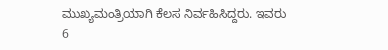ಮುಖ್ಯಮಂತ್ರಿಯಾಗಿ ಕೆಲಸ ನಿರ್ವಹಿಸಿದ್ದರು. ಇವರು 6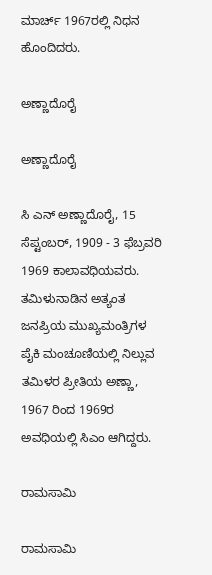ಮಾರ್ಚ್ 1967ರಲ್ಲಿ ನಿಧನ ಹೊಂದಿದರು.

ಅಣ್ಣಾದೊರೈ

ಅಣ್ಣಾದೊರೈ

ಸಿ ಎನ್ ಅಣ್ಣಾದೊರೈ, 15 ಸೆಪ್ಟಂಬರ್, 1909 - 3 ಫೆಬ್ರವರಿ 1969 ಕಾಲಾವಧಿಯವರು. ತಮಿಳುನಾಡಿನ ಅತ್ಯಂತ ಜನಪ್ರಿಯ ಮುಖ್ಯಮಂತ್ರಿಗಳ ಪೈಕಿ ಮಂಚೂಣಿಯಲ್ಲಿ ನಿಲ್ಲುವ ತಮಿಳರ ಪ್ರೀತಿಯ ಅಣ್ಣಾ, 1967 ರಿಂದ 1969ರ ಅವಧಿಯಲ್ಲಿ ಸಿಎಂ ಆಗಿದ್ದರು.

ರಾಮಸಾಮಿ

ರಾಮಸಾಮಿ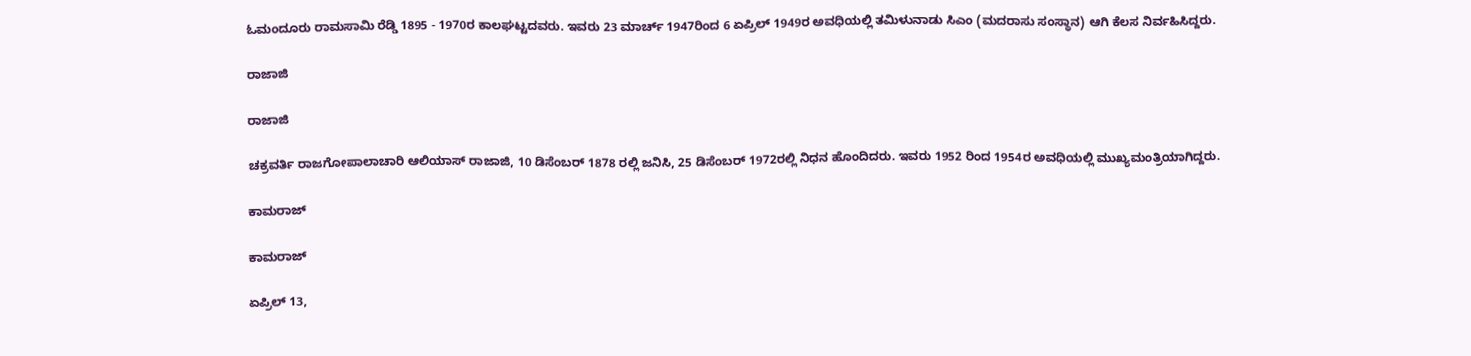ಓಮಂದೂರು ರಾಮಸಾಮಿ ರೆಡ್ಡಿ 1895 - 1970ರ ಕಾಲಘಟ್ಟದವರು. ಇವರು 23 ಮಾರ್ಚ್ 1947ರಿಂದ 6 ಏಪ್ರಿಲ್ 1949ರ ಅವಧಿಯಲ್ಲಿ ತಮಿಳುನಾಡು ಸಿಎಂ (ಮದರಾಸು ಸಂಸ್ಥಾನ) ಆಗಿ ಕೆಲಸ ನಿರ್ವಹಿಸಿದ್ದರು.

ರಾಜಾಜಿ

ರಾಜಾಜಿ

ಚಕ್ರವರ್ತಿ ರಾಜಗೋಪಾಲಾಚಾರಿ ಆಲಿಯಾಸ್ ರಾಜಾಜಿ, 10 ಡಿಸೆಂಬರ್ 1878 ರಲ್ಲಿ ಜನಿಸಿ, 25 ಡಿಸೆಂಬರ್ 1972ರಲ್ಲಿ ನಿಧನ ಹೊಂದಿದರು. ಇವರು 1952 ರಿಂದ 1954ರ ಅವಧಿಯಲ್ಲಿ ಮುಖ್ಯಮಂತ್ರಿಯಾಗಿದ್ದರು.

ಕಾಮರಾಜ್

ಕಾಮರಾಜ್

ಏಪ್ರಿಲ್ 13,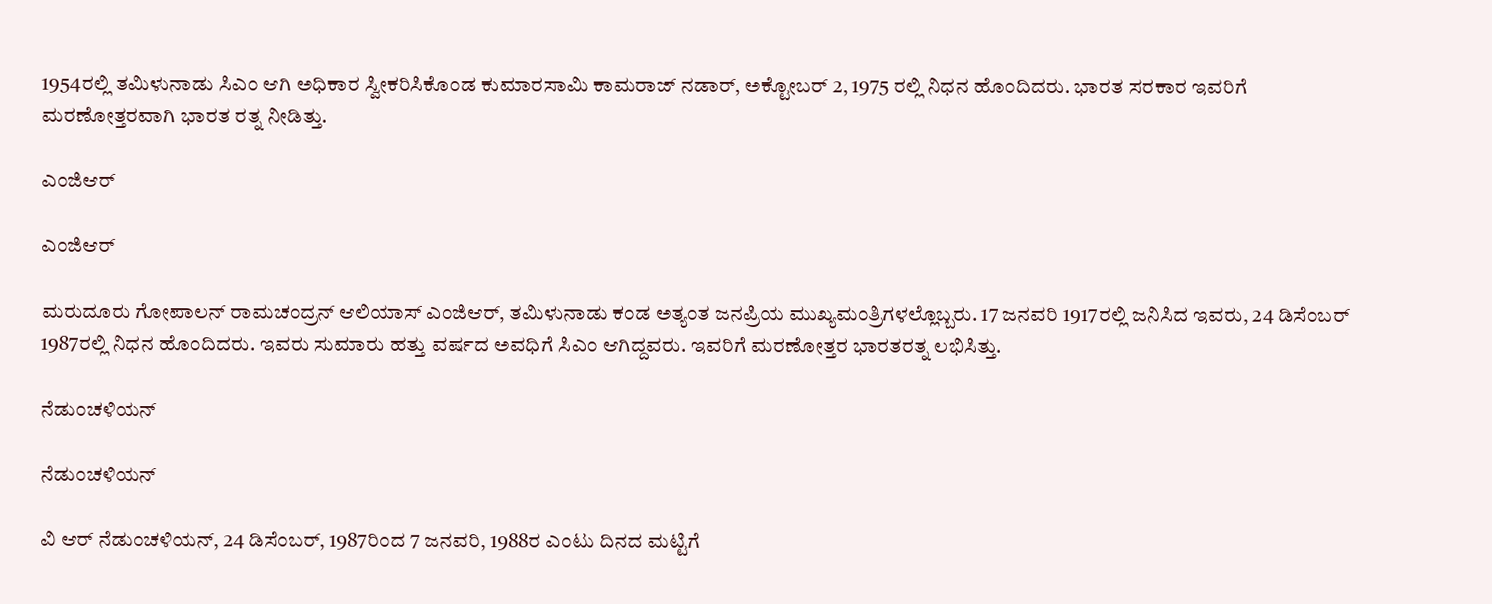1954ರಲ್ಲಿ ತಮಿಳುನಾಡು ಸಿಎಂ ಆಗಿ ಅಧಿಕಾರ ಸ್ವೀಕರಿಸಿಕೊಂಡ ಕುಮಾರಸಾಮಿ ಕಾಮರಾಜ್ ನಡಾರ್, ಅಕ್ಟೋಬರ್ 2, 1975 ರಲ್ಲಿ ನಿಧನ ಹೊಂದಿದರು. ಭಾರತ ಸರಕಾರ ಇವರಿಗೆ ಮರಣೋತ್ತರವಾಗಿ ಭಾರತ ರತ್ನ ನೀಡಿತ್ತು.

ಎಂಜಿಆರ್

ಎಂಜಿಆರ್

ಮರುದೂರು ಗೋಪಾಲನ್ ರಾಮಚಂದ್ರನ್ ಆಲಿಯಾಸ್ ಎಂಜಿಆರ್, ತಮಿಳುನಾಡು ಕಂಡ ಅತ್ಯಂತ ಜನಪ್ರಿಯ ಮುಖ್ಯಮಂತ್ರಿಗಳಲ್ಲೊಬ್ಬರು. 17 ಜನವರಿ 1917ರಲ್ಲಿ ಜನಿಸಿದ ಇವರು, 24 ಡಿಸೆಂಬರ್ 1987ರಲ್ಲಿ ನಿಧನ ಹೊಂದಿದರು. ಇವರು ಸುಮಾರು ಹತ್ತು ವರ್ಷದ ಅವಧಿಗೆ ಸಿಎಂ ಆಗಿದ್ದವರು. ಇವರಿಗೆ ಮರಣೋತ್ತರ ಭಾರತರತ್ನ ಲಭಿಸಿತ್ತು.

ನೆಡುಂಚಳಿಯನ್

ನೆಡುಂಚಳಿಯನ್

ವಿ ಆರ್ ನೆಡುಂಚಳಿಯನ್, 24 ಡಿಸೆಂಬರ್, 1987ರಿಂದ 7 ಜನವರಿ, 1988ರ ಎಂಟು ದಿನದ ಮಟ್ಟಿಗೆ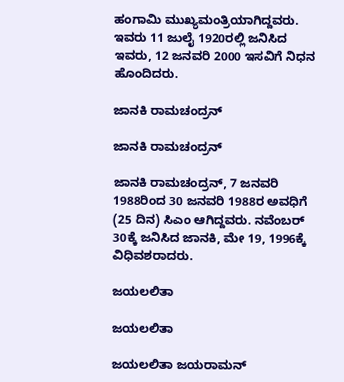ಹಂಗಾಮಿ ಮುಖ್ಯಮಂತ್ರಿಯಾಗಿದ್ದವರು. ಇವರು 11 ಜುಲೈ 1920ರಲ್ಲಿ ಜನಿಸಿದ ಇವರು, 12 ಜನವರಿ 2000 ಇಸವಿಗೆ ನಿಧನ ಹೊಂದಿದರು.

ಜಾನಕಿ ರಾಮಚಂದ್ರನ್

ಜಾನಕಿ ರಾಮಚಂದ್ರನ್

ಜಾನಕಿ ರಾಮಚಂದ್ರನ್, 7 ಜನವರಿ 1988ರಿಂದ 30 ಜನವರಿ 1988ರ ಅವಧಿಗೆ (25 ದಿನ) ಸಿಎಂ ಆಗಿದ್ದವರು. ನವೆಂಬರ್ 30ಕ್ಕೆ ಜನಿಸಿದ ಜಾನಕಿ, ಮೇ 19, 1996ಕ್ಕೆ ವಿಧಿವಶರಾದರು.

ಜಯಲಲಿತಾ

ಜಯಲಲಿತಾ

ಜಯಲಲಿತಾ ಜಯರಾಮನ್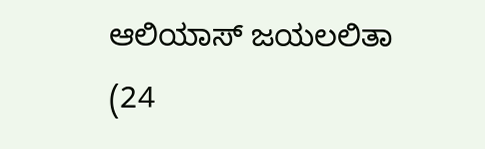ಆಲಿಯಾಸ್ ಜಯಲಲಿತಾ (24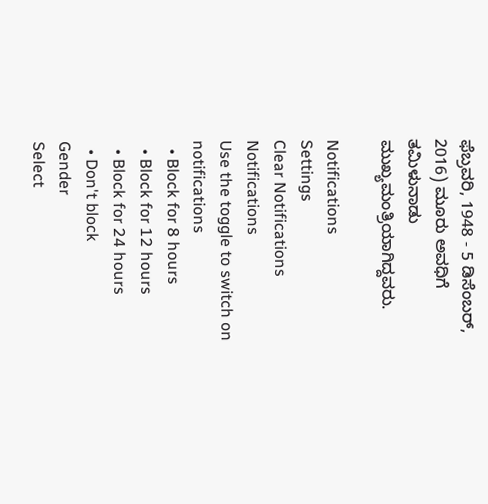ಫೆಬ್ರವರಿ, 1948 - 5 ಡಿಸೆಂಬರ್, 2016) ಮೂರು ಅವಧಿಗೆ ತಮಿಳುನಾಡು ಮುಖ್ಯಮಂತ್ರಿಯಾಗಿದ್ದವರು.

Notifications
Settings
Clear Notifications
Notifications
Use the toggle to switch on notifications
  • Block for 8 hours
  • Block for 12 hours
  • Block for 24 hours
  • Don't block
Gender
Select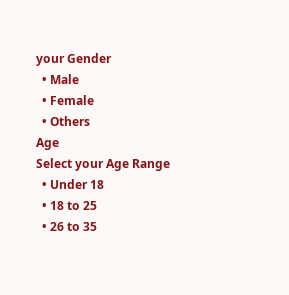your Gender
  • Male
  • Female
  • Others
Age
Select your Age Range
  • Under 18
  • 18 to 25
  • 26 to 35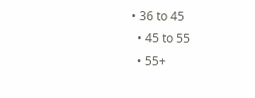• 36 to 45
  • 45 to 55
  • 55+